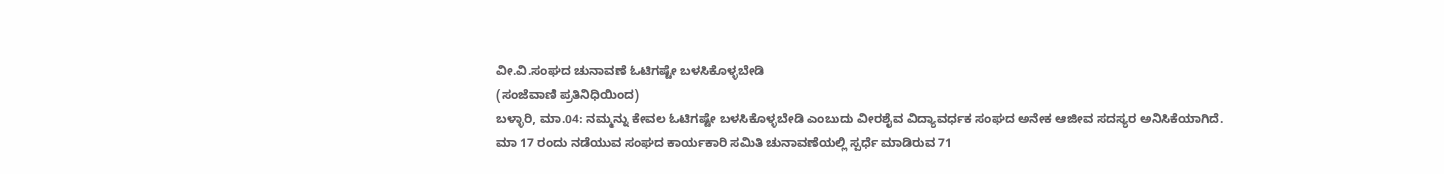ವೀ.ವಿ.ಸಂಘದ ಚುನಾವಣೆ ಓಟಿಗಷ್ಟೇ ಬಳಸಿಕೊಳ್ಳಬೇಡಿ
(ಸಂಜೆವಾಣಿ ಪ್ರತಿನಿಧಿಯಿಂದ)
ಬಳ್ಳಾರಿ, ಮಾ.04: ನಮ್ಮನ್ನು ಕೇವಲ ಓಟಿಗಷ್ಟೇ ಬಳಸಿಕೊಳ್ಳಬೇಡಿ ಎಂಬುದು ವೀರಶೈವ ವಿದ್ಯಾವರ್ಧಕ ಸಂಘದ ಅನೇಕ ಆಜೀವ ಸದಸ್ಯರ ಅನಿಸಿಕೆಯಾಗಿದೆ.
ಮಾ 17 ರಂದು ನಡೆಯುವ ಸಂಘದ ಕಾರ್ಯಕಾರಿ ಸಮಿತಿ ಚುನಾವಣೆಯಲ್ಲಿ ಸ್ಪರ್ಧೆ ಮಾಡಿರುವ 71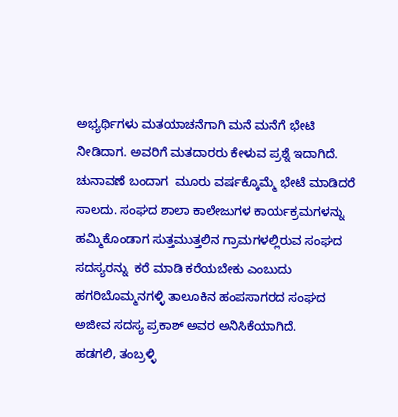ಅಭ್ಯರ್ಥಿಗಳು ಮತಯಾಚನೆಗಾಗಿ ಮನೆ ಮನೆಗೆ ಭೇಟಿ ನೀಡಿದಾಗ. ಅವರಿಗೆ ಮತದಾರರು ಕೇಳುವ ಪ್ರಶ್ನೆ ಇದಾಗಿದೆ.
ಚುನಾವಣೆ ಬಂದಾಗ  ಮೂರು ವರ್ಷಕ್ಕೊಮ್ಮೆ ಭೇಟೆ ಮಾಡಿದರೆ ಸಾಲದು. ಸಂಘದ ಶಾಲಾ ಕಾಲೇಜುಗಳ ಕಾರ್ಯಕ್ರಮಗಳನ್ನು ಹಮ್ಮಿಕೊಂಡಾಗ ಸುತ್ತಮುತ್ತಲಿನ ಗ್ರಾಮಗಳಲ್ಲಿರುವ ಸಂಘದ ಸದಸ್ಯರನ್ನು  ಕರೆ ಮಾಡಿ ಕರೆಯಬೇಕು ಎಂಬುದು ಹಗರಿಬೊಮ್ಮನಗಳ್ಳಿ ತಾಲೂಕಿನ ಹಂಪಸಾಗರದ ಸಂಘದ ಅಜೀವ ಸದಸ್ಯ ಪ್ರಕಾಶ್ ಅವರ ಅನಿಸಿಕೆಯಾಗಿದೆ.
ಹಡಗಲಿ, ತಂಬ್ರಳ್ಳಿ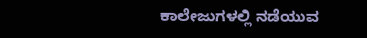ಕಾಲೇಜುಗಳಲ್ಲಿ ನಡೆಯುವ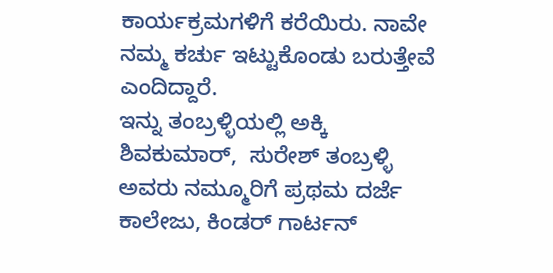ಕಾರ್ಯಕ್ರಮಗಳಿಗೆ ಕರೆಯಿರು. ನಾವೇ ನಮ್ಮ ಕರ್ಚು ಇಟ್ಟುಕೊಂಡು ಬರುತ್ತೇವೆ ಎಂದಿದ್ದಾರೆ.
ಇನ್ನು ತಂಬ್ರಳ್ಳಿಯಲ್ಲಿ ಅಕ್ಕಿ ಶಿವಕುಮಾರ್,  ಸುರೇಶ್ ತಂಬ್ರಳ್ಳಿ ಅವರು ನಮ್ಮೂರಿಗೆ ಪ್ರಥಮ ದರ್ಜೆ ಕಾಲೇಜು, ಕಿಂಡರ್ ಗಾರ್ಟನ್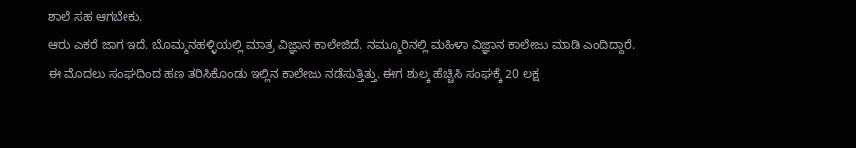ಶಾಲೆ ಸಹ ಆಗಬೇಕು.
ಆರು ಎಕರೆ ಜಾಗ ಇದೆ. ಬೊಮ್ಮನಹಳ್ಳಿಯಲ್ಲಿ ಮಾತ್ರ ವಿಜ್ಞಾನ ಕಾಲೇಜಿದೆ. ನಮ್ಮೂರಿನಲ್ಲಿ ಮಹಿಳಾ ವಿಜ್ಞಾನ ಕಾಲೇಜು ಮಾಡಿ ಎಂದಿದ್ದಾರೆ.
ಈ ಮೊದಲು ಸಂಘದಿಂದ ಹಣ ತರಿಸಿಕೊಂಡು ಇಲ್ಲಿನ ಕಾಲೇಜು ನಡೆಸುತ್ತಿತ್ತು. ಈಗ ಶುಲ್ಕ ಹೆಚ್ಚಿಸಿ ಸಂಘಕ್ಕೆ 20 ಲಕ್ಷ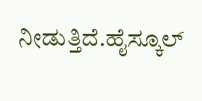ನೀಡುತ್ತಿದೆ.ಹೈಸ್ಕೂಲ್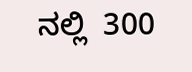ನಲ್ಲಿ  300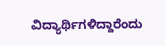ವಿದ್ಯಾರ್ಥಿಗಳಿದ್ದಾರೆಂದು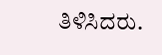ತಿಳಿಸಿದರು.